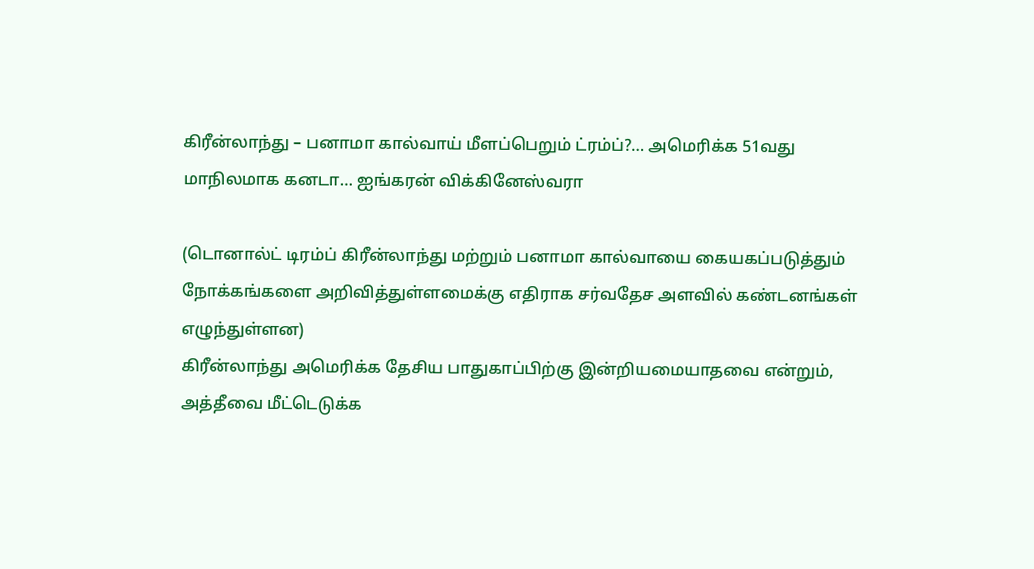கிரீன்லாந்து – பனாமா கால்வாய் மீளப்பெறும் ட்ரம்ப்?… அமெரிக்க 51வது மாநிலமாக கனடா… ஐங்கரன் விக்கினேஸ்வரா

(டொனால்ட் டிரம்ப் கிரீன்லாந்து மற்றும் பனாமா கால்வாயை கையகப்படுத்தும் நோக்கங்களை அறிவித்துள்ளமைக்கு எதிராக சர்வதேச அளவில் கண்டனங்கள் எழுந்துள்ளன)
கிரீன்லாந்து அமெரிக்க தேசிய பாதுகாப்பிற்கு இன்றியமையாதவை என்றும், அத்தீவை மீட்டெடுக்க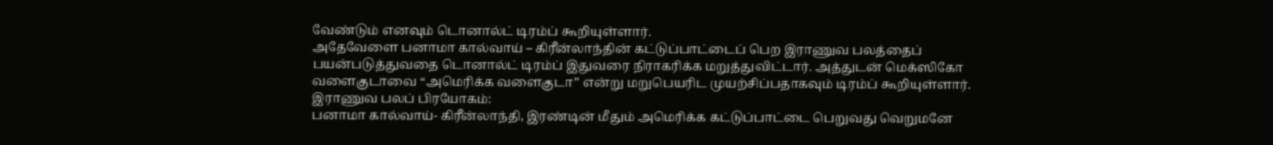வேண்டும் எனவும் டொனால்ட் டிரம்ப் கூறியுள்ளார்.
அதேவேளை பனாமா கால்வாய் – கிரீன்லாந்தின் கட்டுப்பாட்டைப் பெற இராணுவ பலத்தைப் பயன்படுத்துவதை டொனால்ட் டிரம்ப் இதுவரை நிராகரிக்க மறுத்துவிட்டார். அத்துடன் மெக்ஸிகோ வளைகுடாவை “அமெரிக்க வளைகுடா” என்று மறுபெயரிட முயற்சிப்பதாகவும் டிரம்ப் கூறியுள்ளார்.
இராணுவ பலப் பிரயோகம்:
பனாமா கால்வாய்- கிரீன்லாந்தி, இரண்டின் மீதும் அமெரிக்க கட்டுப்பாட்டை பெறுவது வெறுமனே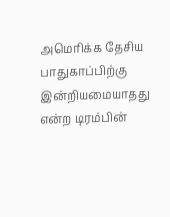அமெரிக்க தேசிய பாதுகாப்பிற்கு இன்றியமையாதது என்ற டிரம்பின்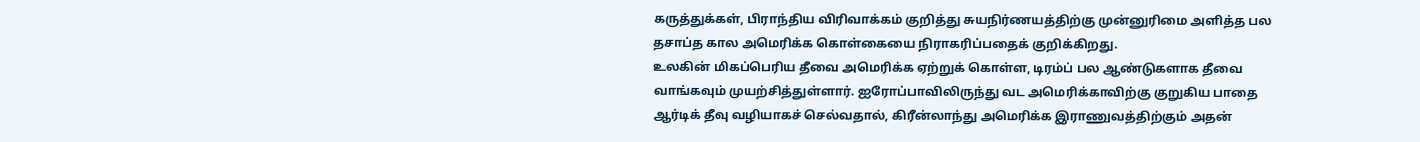கருத்துக்கள், பிராந்திய விரிவாக்கம் குறித்து சுயநிர்ணயத்திற்கு முன்னுரிமை அளித்த பல தசாப்த கால அமெரிக்க கொள்கையை நிராகரிப்பதைக் குறிக்கிறது.
உலகின் மிகப்பெரிய தீவை அமெரிக்க ஏற்றுக் கொள்ள, டிரம்ப் பல ஆண்டுகளாக தீவை வாங்கவும் முயற்சித்துள்ளார். ஐரோப்பாவிலிருந்து வட அமெரிக்காவிற்கு குறுகிய பாதை ஆர்டிக் தீவு வழியாகச் செல்வதால், கிரீன்லாந்து அமெரிக்க இராணுவத்திற்கும் அதன்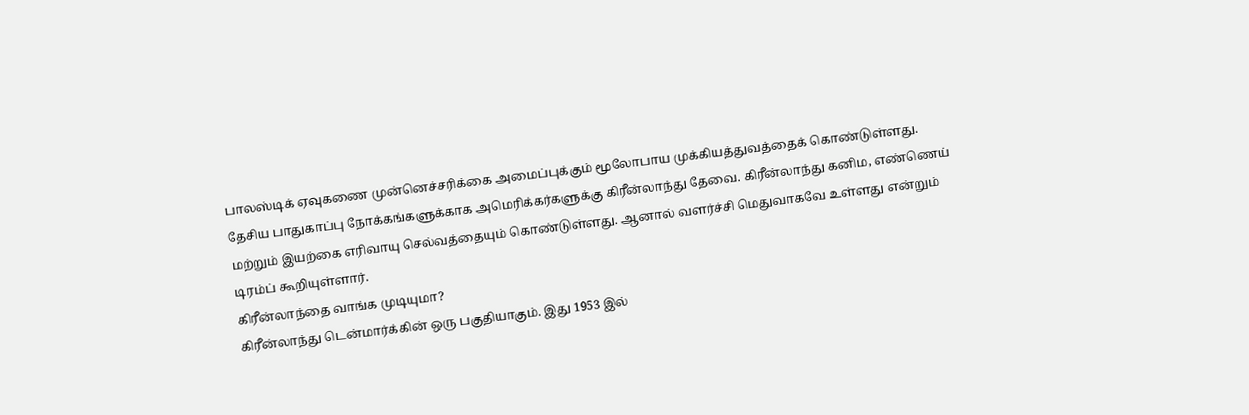பாலஸ்டிக் ஏவுகணை முன்னெச்சரிக்கை அமைப்புக்கும் மூலோபாய முக்கியத்துவத்தைக் கொண்டுள்ளது.
தேசிய பாதுகாப்பு நோக்கங்களுக்காக அமெரிக்கர்களுக்கு கிரீன்லாந்து தேவை. கிரீன்லாந்து கனிம, எண்ணெய் மற்றும் இயற்கை எரிவாயு செல்வத்தையும் கொண்டுள்ளது. ஆனால் வளர்ச்சி மெதுவாகவே உள்ளது என்றும் டிரம்ப் கூறியுள்ளார்.
கிரீன்லாந்தை வாங்க முடியுமா?
கிரீன்லாந்து டென்மார்க்கின் ஒரு பகுதியாகும். இது 1953 இல்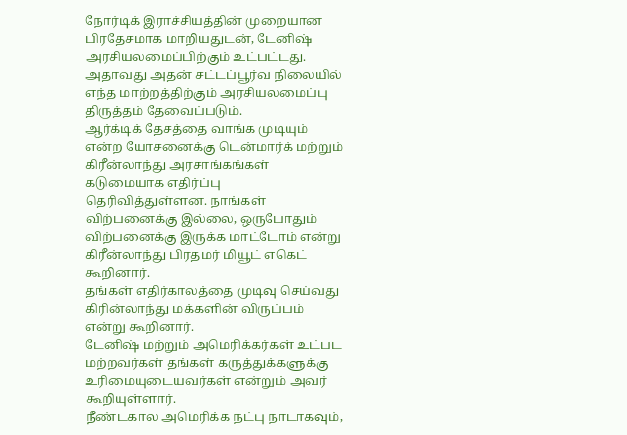நோர்டிக் இராச்சியத்தின் முறையான பிரதேசமாக மாறியதுடன், டேனிஷ் அரசியலமைப்பிற்கும் உட்பட்டது. அதாவது அதன் சட்டப்பூர்வ நிலையில் எந்த மாற்றத்திற்கும் அரசியலமைப்பு திருத்தம் தேவைப்படும்.
ஆர்க்டிக் தேசத்தை வாங்க முடியும் என்ற யோசனைக்கு டென்மார்க் மற்றும் கிரீன்லாந்து அரசாங்கங்கள் கடுமையாக எதிர்ப்பு தெரிவித்துள்ளன. நாங்கள் விற்பனைக்கு இல்லை, ஒருபோதும் விற்பனைக்கு இருக்க மாட்டோம் என்று கிரீன்லாந்து பிரதமர் மியூட் எகெட் கூறினார்.
தங்கள் எதிர்காலத்தை முடிவு செய்வது கிரின்லாந்து மக்களின் விருப்பம் என்று கூறினார்.
டேனிஷ் மற்றும் அமெரிக்கர்கள் உட்பட மற்றவர்கள் தங்கள் கருத்துக்களுக்கு உரிமையுடையவர்கள் என்றும் அவர் கூறியுள்ளார்.
நீண்டகால அமெரிக்க நட்பு நாடாகவும்,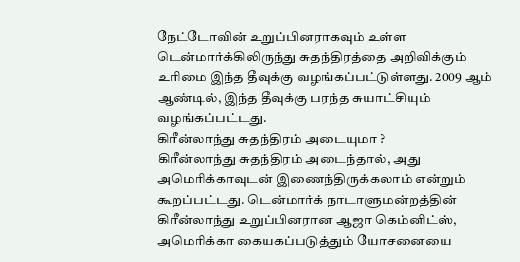நேட்டோவின் உறுப்பினராகவும் உள்ள டென்மார்க்கிலிருந்து சுதந்திரத்தை அறிவிக்கும் உரிமை இந்த தீவுக்கு வழங்கப்பட்டுள்ளது. 2009 ஆம் ஆண்டில், இந்த தீவுக்கு பரந்த சுயாட்சியும் வழங்கப்பட்டது.
கிரீன்லாந்து சுதந்திரம் அடையுமா ?
கிரீன்லாந்து சுதந்திரம் அடைந்தால், அது அமெரிக்காவுடன் இணைந்திருக்கலாம் என்றும் கூறப்பட்டது. டென்மார்க் நாடாளுமன்றத்தின் கிரீன்லாந்து உறுப்பினரான ஆஜா கெம்னிட்ஸ், அமெரிக்கா கையகப்படுத்தும் யோசனையை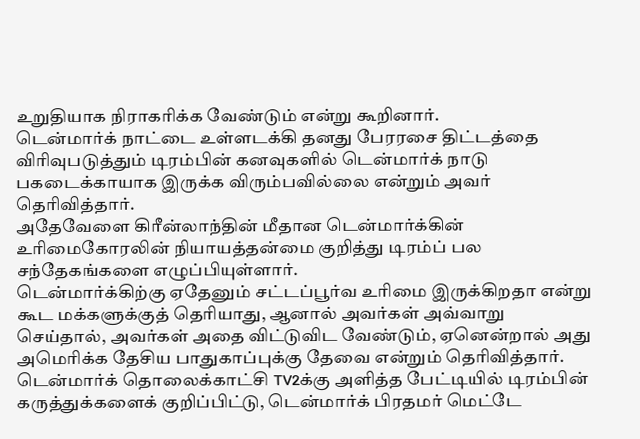உறுதியாக நிராகரிக்க வேண்டும் என்று கூறினார்.
டென்மார்க் நாட்டை உள்ளடக்கி தனது பேரரசை திட்டத்தை விரிவுபடுத்தும் டிரம்பின் கனவுகளில் டென்மார்க் நாடு பகடைக்காயாக இருக்க விரும்பவில்லை என்றும் அவர் தெரிவித்தார்.
அதேவேளை கிரீன்லாந்தின் மீதான டென்மார்க்கின் உரிமைகோரலின் நியாயத்தன்மை குறித்து டிரம்ப் பல சந்தேகங்களை எழுப்பியுள்ளார்.
டென்மார்க்கிற்கு ஏதேனும் சட்டப்பூர்வ உரிமை இருக்கிறதா என்று கூட மக்களுக்குத் தெரியாது, ஆனால் அவர்கள் அவ்வாறு செய்தால், அவர்கள் அதை விட்டுவிட வேண்டும், ஏனென்றால் அது அமெரிக்க தேசிய பாதுகாப்புக்கு தேவை என்றும் தெரிவித்தார்.
டென்மார்க் தொலைக்காட்சி TV2க்கு அளித்த பேட்டியில் டிரம்பின் கருத்துக்களைக் குறிப்பிட்டு, டென்மார்க் பிரதமர் மெட்டே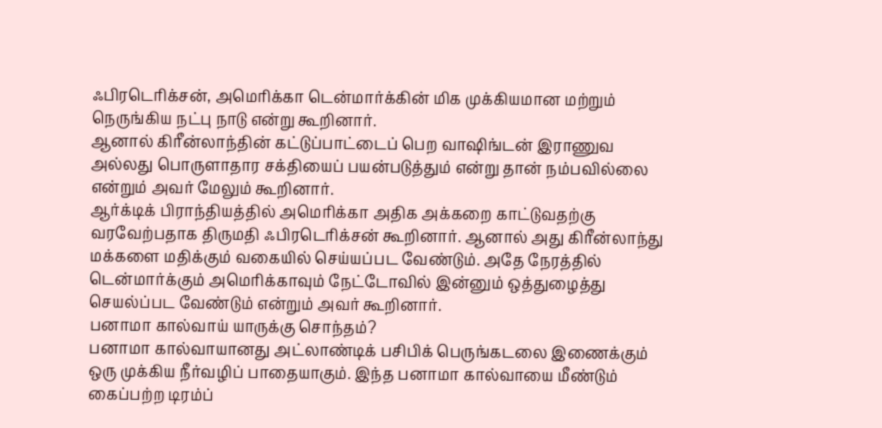ஃபிரடெரிக்சன், அமெரிக்கா டென்மார்க்கின் மிக முக்கியமான மற்றும் நெருங்கிய நட்பு நாடு என்று கூறினார்.
ஆனால் கிரீன்லாந்தின் கட்டுப்பாட்டைப் பெற வாஷிங்டன் இராணுவ அல்லது பொருளாதார சக்தியைப் பயன்படுத்தும் என்று தான் நம்பவில்லை என்றும் அவர் மேலும் கூறினார்.
ஆர்க்டிக் பிராந்தியத்தில் அமெரிக்கா அதிக அக்கறை காட்டுவதற்கு வரவேற்பதாக திருமதி ஃபிரடெரிக்சன் கூறினார். ஆனால் அது கிரீன்லாந்து மக்களை மதிக்கும் வகையில் செய்யப்பட வேண்டும். அதே நேரத்தில் டென்மார்க்கும் அமெரிக்காவும் நேட்டோவில் இன்னும் ஒத்துழைத்து செயல்ப்பட வேண்டும் என்றும் அவர் கூறினார்.
பனாமா கால்வாய் யாருக்கு சொந்தம்?
பனாமா கால்வாயானது அட்லாண்டிக் பசிபிக் பெருங்கடலை இணைக்கும் ஒரு முக்கிய நீர்வழிப் பாதையாகும். இந்த பனாமா கால்வாயை மீண்டும் கைப்பற்ற டிரம்ப்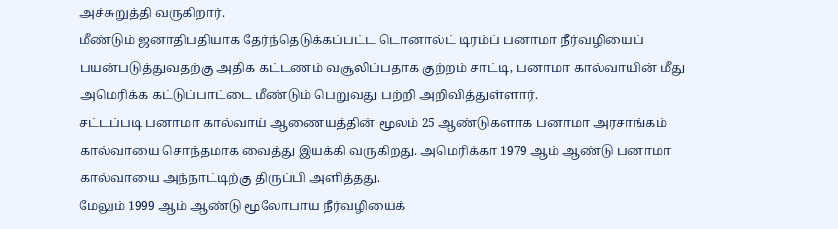அச்சுறுத்தி வருகிறார்.
மீண்டும் ஜனாதிபதியாக தேர்ந்தெடுக்கப்பட்ட டொனால்ட் டிரம்ப் பனாமா நீர்வழியைப்
பயன்படுத்துவதற்கு அதிக கட்டணம் வசூலிப்பதாக குற்றம் சாட்டி, பனாமா கால்வாயின் மீது அமெரிக்க கட்டுப்பாட்டை மீண்டும் பெறுவது பற்றி அறிவித்துள்ளார்.
சட்டப்படி பனாமா கால்வாய் ஆணையத்தின் மூலம் 25 ஆண்டுகளாக பனாமா அரசாங்கம் கால்வாயை சொந்தமாக வைத்து இயக்கி வருகிறது. அமெரிக்கா 1979 ஆம் ஆண்டு பனாமா கால்வாயை அந்நாட்டிற்கு திருப்பி அளித்தது.
மேலும் 1999 ஆம் ஆண்டு மூலோபாய நீர்வழியைக்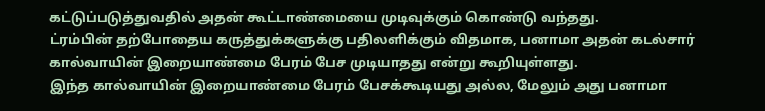கட்டுப்படுத்துவதில் அதன் கூட்டாண்மையை முடிவுக்கும் கொண்டு வந்தது.
ட்ரம்பின் தற்போதைய கருத்துக்களுக்கு பதிலளிக்கும் விதமாக, பனாமா அதன் கடல்சார் கால்வாயின் இறையாண்மை பேரம் பேச முடியாதது என்று கூறியுள்ளது.
இந்த கால்வாயின் இறையாண்மை பேரம் பேசக்கூடியது அல்ல, மேலும் அது பனாமா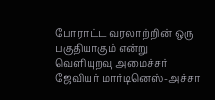போராட்ட வரலாற்றின் ஒரு பகுதியாகும் என்று வெளியுறவு அமைச்சர் ஜேவியர் மார்டினெஸ்-அச்சா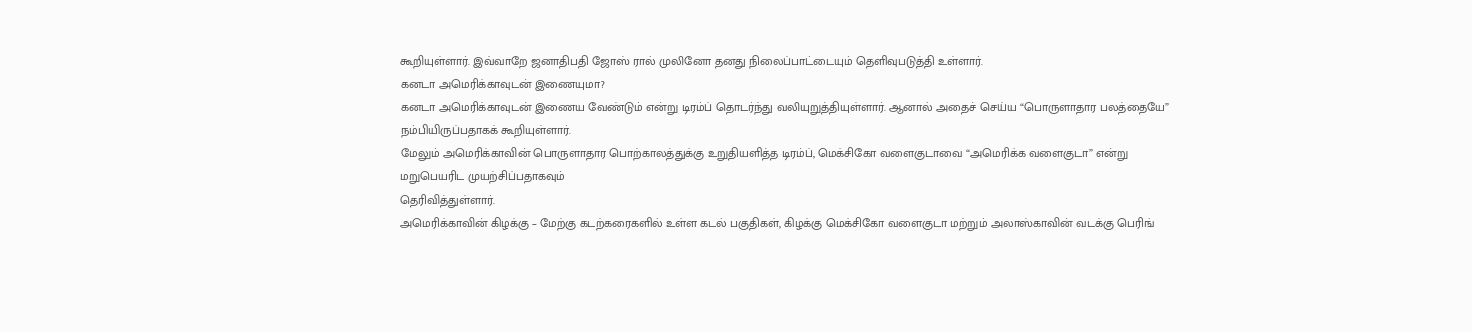கூறியுள்ளார். இவ்வாறே ஜனாதிபதி ஜோஸ் ரால் முலினோ தனது நிலைப்பாட்டையும் தெளிவுபடுத்தி உள்ளார்.
கனடா அமெரிக்காவுடன் இணையுமா?
கனடா அமெரிக்காவுடன் இணைய வேண்டும் என்று டிரம்ப் தொடர்ந்து வலியுறுத்தியுள்ளார். ஆனால் அதைச் செய்ய “பொருளாதார பலத்தையே” நம்பியிருப்பதாகக் கூறியுள்ளார்.
மேலும் அமெரிக்காவின் பொருளாதார பொற்காலத்துக்கு உறுதியளித்த டிரம்ப், மெக்சிகோ வளைகுடாவை “அமெரிக்க வளைகுடா” என்று மறுபெயரிட முயற்சிப்பதாகவும்
தெரிவித்துள்ளார்.
அமெரிக்காவின் கிழக்கு – மேற்கு கடற்கரைகளில் உள்ள கடல் பகுதிகள், கிழக்கு மெக்சிகோ வளைகுடா மற்றும் அலாஸ்காவின் வடக்கு பெரிங்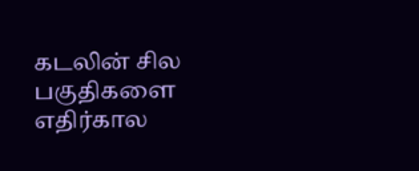கடலின் சில பகுதிகளை எதிர்கால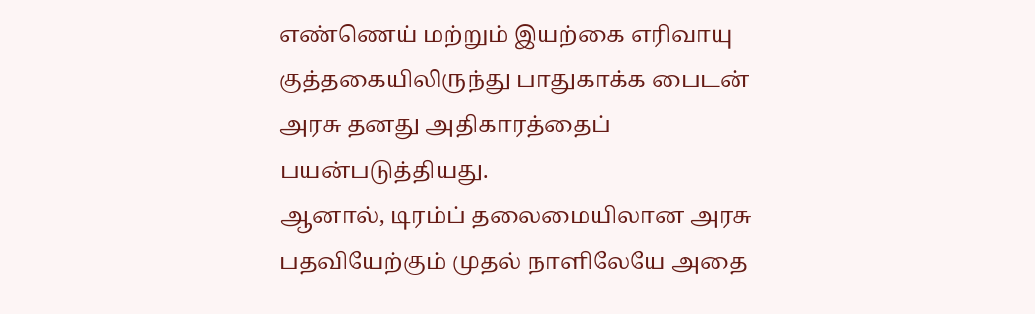எண்ணெய் மற்றும் இயற்கை எரிவாயு குத்தகையிலிருந்து பாதுகாக்க பைடன் அரசு தனது அதிகாரத்தைப் பயன்படுத்தியது.
ஆனால், டிரம்ப் தலைமையிலான அரசு பதவியேற்கும் முதல் நாளிலேயே அதை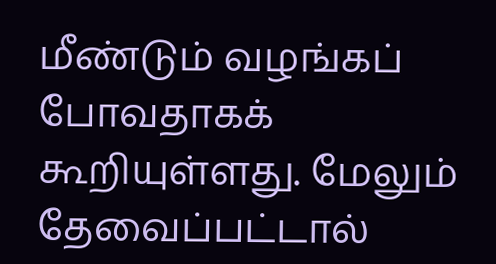மீண்டும் வழங்கப் போவதாகக் கூறியுள்ளது. மேலும் தேவைப்பட்டால்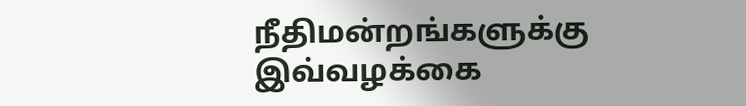நீதிமன்றங்களுக்கு இவ்வழக்கை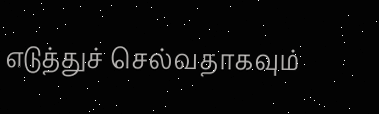எடுத்துச் செல்வதாகவும்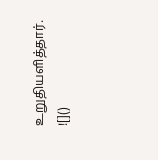உறுதியளித்தார்.
![]()